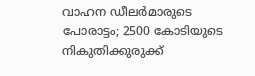വാഹന ഡീലര്‍മാരുടെ പോരാട്ടം; 2500 കോടിയുടെ നികുതിക്കുരുക്ക്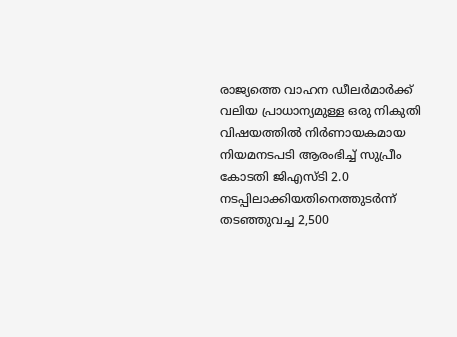രാജ്യത്തെ വാഹന ഡീലർമാർക്ക് വലിയ പ്രാധാന്യമുള്ള ഒരു നികുതി വിഷയത്തില്‍ നിർണായകമായ നിയമനടപടി ആരംഭിച്ച്‌ സുപ്രീം കോടതി ജിഎസ്‍ടി 2.0 നടപ്പിലാക്കിയതിനെത്തുടർന്ന് തടഞ്ഞുവച്ച 2,500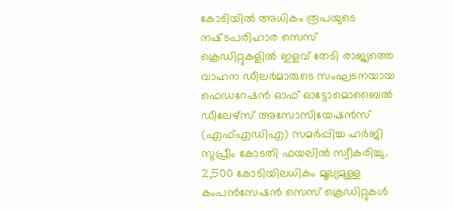കോടിയില്‍ അധികം രൂപയുടെ നഷ്‍ടപരിഹാര സെസ് ക്രെഡിറ്റുകളില്‍ ഇളവ് തേടി രാജ്യത്തെ വാഹന ഡീലർമാരുടെ സംഘടനയായ ഫെഡറേഷൻ ഓഫ് ഓട്ടോമൊബൈല്‍ ഡീലേഴ്‌സ് അസോസിയേഷൻസ് (എഫ്‌എഡിഎ) സമർപ്പിച്ച ഹർജി സുപ്രീം കോടതി ഫയലില്‍ സ്വീകരിച്ചു. 2,500 കോടിയിലധികം മൂല്യമുള്ള കംപൻസേഷൻ സെസ് ക്രെഡിറ്റുകള്‍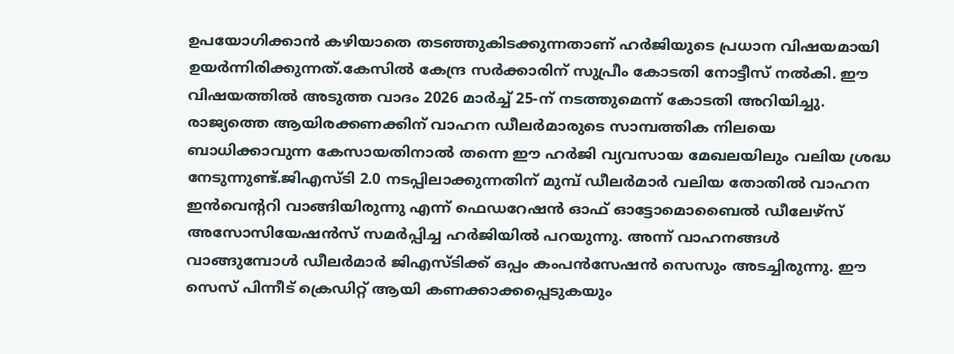ഉപയോഗിക്കാൻ കഴിയാതെ തടഞ്ഞുകിടക്കുന്നതാണ് ഹർജിയുടെ പ്രധാന വിഷയമായി ഉയർന്നിരിക്കുന്നത്.കേസില്‍ കേന്ദ്ര സർക്കാരിന് സുപ്രീം കോടതി നോട്ടീസ് നല്‍കി. ഈ വിഷയത്തില്‍ അടുത്ത വാദം 2026 മാർച്ച്‌ 25-ന് നടത്തുമെന്ന് കോടതി അറിയിച്ചു. രാജ്യത്തെ ആയിരക്കണക്കിന് വാഹന ഡീലർമാരുടെ സാമ്പത്തിക നിലയെ ബാധിക്കാവുന്ന കേസായതിനാല്‍ തന്നെ ഈ ഹർജി വ്യവസായ മേഖലയിലും വലിയ ശ്രദ്ധ നേടുന്നുണ്ട്.ജിഎസ്‍ടി 2.0 നടപ്പിലാക്കുന്നതിന് മുമ്പ് ഡീലർമാർ വലിയ തോതില്‍ വാഹന ഇൻവെന്ററി വാങ്ങിയിരുന്നു എന്ന് ഫെഡറേഷൻ ഓഫ് ഓട്ടോമൊബൈല്‍ ഡീലേഴ്‌സ് അസോസിയേഷൻസ് സമർപ്പിച്ച ഹർജിയില്‍ പറയുന്നു. അന്ന് വാഹനങ്ങള്‍ വാങ്ങുമ്പോള്‍ ഡീലർമാർ ജിഎസ്‍ടിക്ക് ഒപ്പം കംപൻസേഷൻ സെസും അടച്ചിരുന്നു. ഈ സെസ് പിന്നീട് ക്രെഡിറ്റ് ആയി കണക്കാക്കപ്പെടുകയും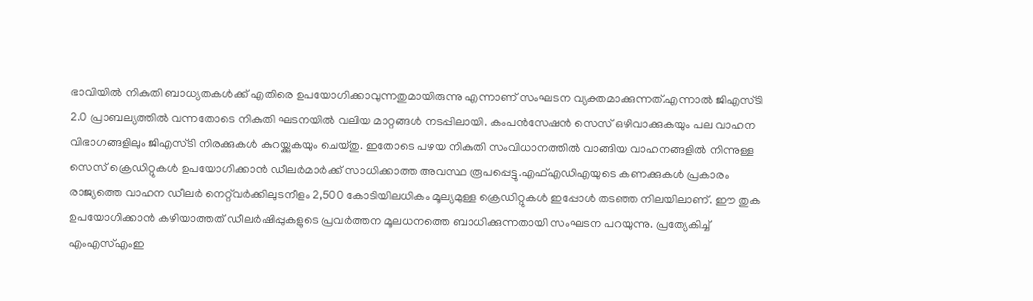ഭാവിയില്‍ നികുതി ബാധ്യതകള്‍ക്ക് എതിരെ ഉപയോഗിക്കാവുന്നതുമായിരുന്നു എന്നാണ് സംഘടന വ്യക്തമാക്കുന്നത്.എന്നാല്‍ ജിഎസ്‍ടി 2.0 പ്രാബല്യത്തില്‍ വന്നതോടെ നികുതി ഘടനയില്‍ വലിയ മാറ്റങ്ങള്‍ നടപ്പിലായി. കംപൻസേഷൻ സെസ് ഒഴിവാക്കുകയും പല വാഹന വിഭാഗങ്ങളിലും ജിഎസ്‍ടി നിരക്കുകള്‍ കുറയ്ക്കുകയും ചെയ്തു. ഇതോടെ പഴയ നികുതി സംവിധാനത്തില്‍ വാങ്ങിയ വാഹനങ്ങളില്‍ നിന്നുള്ള സെസ് ക്രെഡിറ്റുകള്‍ ഉപയോഗിക്കാൻ ഡീലർമാർക്ക് സാധിക്കാത്ത അവസ്ഥ രൂപപ്പെട്ടു.എഫ്‌എഡിഎയുടെ കണക്കുകള്‍ പ്രകാരം രാജ്യത്തെ വാഹന ഡീലർ നെറ്റ്‌വർക്കിലുടനീളം 2,500 കോടിയിലധികം മൂല്യമുള്ള ക്രെഡിറ്റുകള്‍ ഇപ്പോള്‍ തടഞ്ഞ നിലയിലാണ്. ഈ തുക ഉപയോഗിക്കാൻ കഴിയാത്തത് ഡീലർഷിപ്പുകളുടെ പ്രവർത്തന മൂലധനത്തെ ബാധിക്കുന്നതായി സംഘടന പറയുന്നു. പ്രത്യേകിച്ച്‌ എംഎസ്‌എംഇ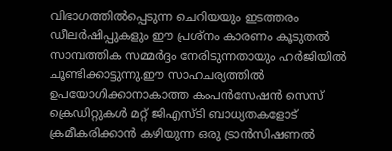വിഭാഗത്തില്‍പ്പെടുന്ന ചെറിയയും ഇടത്തരം ഡീലർഷിപ്പുകളും ഈ പ്രശ്നം കാരണം കൂടുതല്‍ സാമ്പത്തിക സമ്മർദ്ദം നേരിടുന്നതായും ഹർജിയില്‍ ചൂണ്ടിക്കാട്ടുന്നു.ഈ സാഹചര്യത്തില്‍ ഉപയോഗിക്കാനാകാത്ത കംപൻസേഷൻ സെസ് ക്രെഡിറ്റുകള്‍ മറ്റ് ജിഎസ്‍ടി ബാധ്യതകളോട് ക്രമീകരിക്കാൻ കഴിയുന്ന ഒരു ട്രാൻസിഷണല്‍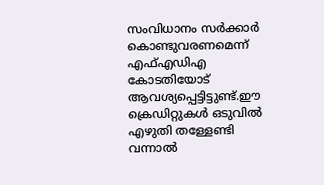സംവിധാനം സർക്കാർ കൊണ്ടുവരണമെന്ന് എഫ്‌എഡിഎ കോടതിയോട് ആവശ്യപ്പെട്ടിട്ടുണ്ട്.ഈ ക്രെഡിറ്റുകള്‍ ഒടുവില്‍ എഴുതി തള്ളേണ്ടി വന്നാല്‍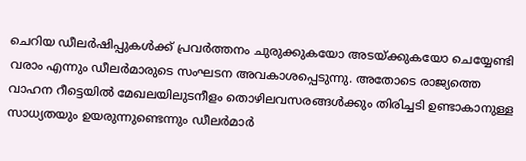ചെറിയ ഡീലർഷിപ്പുകള്‍ക്ക് പ്രവർത്തനം ചുരുക്കുകയോ അടയ്ക്കുകയോ ചെയ്യേണ്ടി വരാം എന്നും ഡീലർമാരുടെ സംഘടന അവകാശപ്പെടുന്നു. അതോടെ രാജ്യത്തെ വാഹന റീട്ടെയില്‍ മേഖലയിലുടനീളം തൊഴിലവസരങ്ങള്‍ക്കും തിരിച്ചടി ഉണ്ടാകാനുള്ള സാധ്യതയും ഉയരുന്നുണ്ടെന്നും ഡീലർമാർ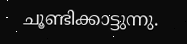ചൂണ്ടിക്കാട്ടുന്നു.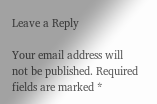Leave a Reply

Your email address will not be published. Required fields are marked *